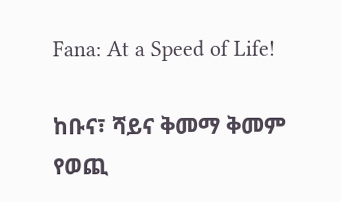Fana: At a Speed of Life!

ከቡና፣ ሻይና ቅመማ ቅመም የወጪ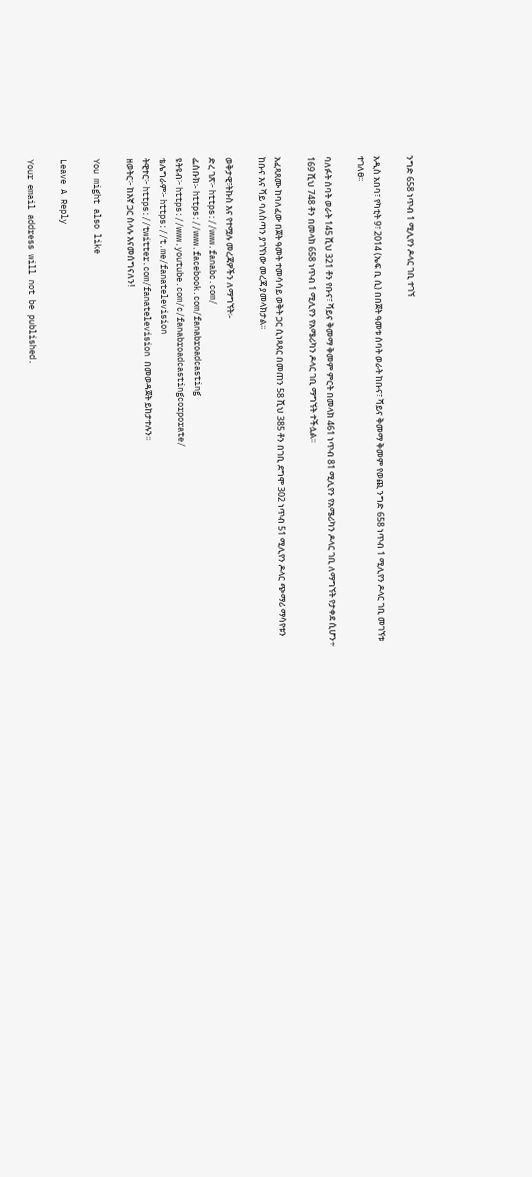ንግድ 658 ነጥብ 1 ሚሊየን ዶላር ገቢ ተገኘ

አዲስ አበባ፣ የካቲት 9፣ 2014 (ኤፍ ቢ ሲ) በበጀት ዓመቱ ሰባት ወራት ከቡና፣ ሻይና ቅመማ ቅመም የወጪ ንግድ 658 ነጥብ 1 ሚሊየን ዶላር ገቢ መገኘቱ ተገለፀ፡፡

ባለፉት ሰባት ወራት 145 ሺህ 321 ቶን የቡና፣ ሻይና ቅመማ ቅመም ምርት በመላክ 461 ነጥብ 81 ሚሊየን የአሜሪካን ዶላር ገቢ ለማግኘት የታቀደ ሲሆን÷ 169 ሺህ 748 ቶን በመላክ 658 ነጥብ 1 ሚሊየን የአሜሪካን ዶላር ገቢ ማግኘት ተችሏል፡፡

አፈጻጸሙ ከባለፈው በጀት ዓመት ተመሳሳይ ወቅት ጋር ሲነጻጸር በመጠን 58 ሺህ 385 ቶን በገቢ ደግሞ 302 ነጥብ 51 ሚሊየን ዶላር ጭማሪ ማሳየቱን ከቡና እና ሻይ ባለስጣን ያገኘነው መረጃ ያመላክታል፡፡

ወቅታዊ፣ትኩስ እና የተሟሉ መረጃዎችን ለማግኘት፡-
ድረ ገጽ፦ https://www.fanabc.com/
ፌስቡክ፡- https://www.facebook.com/fanabroadcasting
ዩትዩብ፦ https://www.youtube.com/c/fanabroadcastingcorporate/
ቴሌግራም፦ https://t.me/fanatelevision
ትዊተር፦ https://twitter.com/fanatelevision በመወዳጀት ይከታተሉን፡፡
ዘወትር፦ ከእኛ ጋር ስላሉ እናመሰግናለን!

You might also like

Leave A Reply

Your email address will not be published.